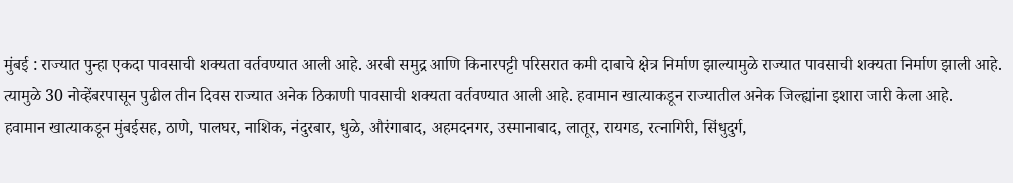मुंबई : राज्यात पुन्हा एकदा पावसाची शक्यता वर्तवण्यात आली आहे. अरबी समुद्र आणि किनारपट्टी परिसरात कमी दाबाचे क्षेत्र निर्माण झाल्यामुळे राज्यात पावसाची शक्यता निर्माण झाली आहे. त्यामुळे 30 नोव्हेंबरपासून पुढील तीन दिवस राज्यात अनेक ठिकाणी पावसाची शक्यता वर्तवण्यात आली आहे. हवामान खात्याकडून राज्यातील अनेक जिल्ह्यांना इशारा जारी केला आहे.
हवामान खात्याकडून मुंबईसह, ठाणे, पालघर, नाशिक, नंदुरबार, धुळे, औरंगाबाद, अहमदनगर, उस्मानाबाद, लातूर, रायगड, रत्नागिरी, सिंधुदुर्ग,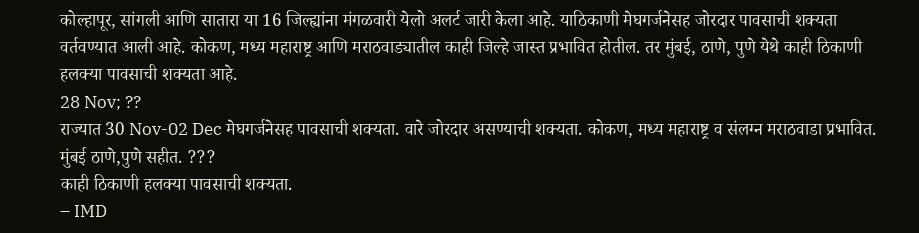कोल्हापूर, सांगली आणि सातारा या 16 जिल्ह्यांना मंगळवारी येलो अलर्ट जारी केला आहे. याठिकाणी मेघगर्जनेसह जोरदार पावसाची शक्यता वर्तवण्यात आली आहे. कोकण, मध्य महाराष्ट्र आणि मराठवाड्यातील काही जिल्हे जास्त प्रभावित होतील. तर मुंबई, ठाणे, पुणे येथे काही ठिकाणी हलक्या पावसाची शक्यता आहे.
28 Nov; ??
राज्यात 30 Nov-02 Dec मेघगर्जनेसह पावसाची शक्यता. वारे जोरदार असण्याची शक्यता. कोकण, मध्य महाराष्ट्र व संलग्न मराठवाडा प्रभावित. मुंबई ठाणे,पुणे सहीत. ???
काही ठिकाणी हलक्या पावसाची शक्यता.
– IMD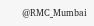@RMC_Mumbai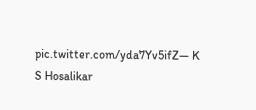pic.twitter.com/yda7Yv5ifZ— K S Hosalikar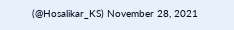(@Hosalikar_KS) November 28, 2021